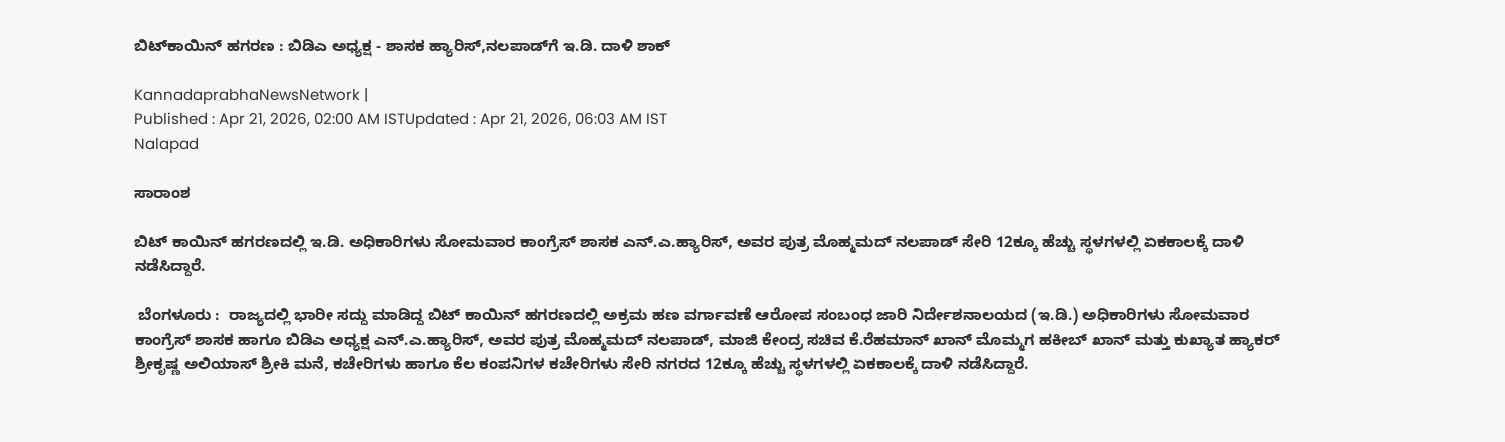ಬಿಟ್‌ಕಾಯಿನ್‌ ಹಗರಣ : ಬಿಡಿಎ ಅಧ್ಯಕ್ಷ - ಶಾಸಕ ಹ್ಯಾರಿಸ್‌,ನಲಪಾಡ್‌ಗೆ ಇ.ಡಿ. ದಾಳಿ ಶಾಕ್‌

KannadaprabhaNewsNetwork |
Published : Apr 21, 2026, 02:00 AM ISTUpdated : Apr 21, 2026, 06:03 AM IST
Nalapad

ಸಾರಾಂಶ

ಬಿಟ್‌ ಕಾಯಿನ್‌ ಹಗರಣದಲ್ಲಿ ಇ.ಡಿ. ಅಧಿಕಾರಿಗಳು ಸೋಮವಾರ ಕಾಂಗ್ರೆಸ್ ಶಾಸಕ ಎನ್‌.ಎ.ಹ್ಯಾರಿಸ್‌, ಅವರ ಪುತ್ರ ಮೊಹ್ಮಮದ್‌ ನಲಪಾಡ್ ಸೇರಿ 12ಕ್ಕೂ ಹೆಚ್ಚು ಸ್ಥಳಗಳಲ್ಲಿ ಏಕಕಾಲಕ್ಕೆ ದಾಳಿ ನಡೆಸಿದ್ದಾರೆ.

 ಬೆಂಗಳೂರು :  ರಾಜ್ಯದಲ್ಲಿ ಭಾರೀ ಸದ್ದು ಮಾಡಿದ್ದ ಬಿಟ್‌ ಕಾಯಿನ್‌ ಹಗರಣದಲ್ಲಿ ಅಕ್ರಮ ಹಣ ವರ್ಗಾವಣೆ ಆರೋಪ ಸಂಬಂಧ ಜಾರಿ ನಿರ್ದೇಶನಾಲಯದ (ಇ.ಡಿ.) ಅಧಿಕಾರಿಗಳು ಸೋಮವಾರ ಕಾಂಗ್ರೆಸ್ ಶಾಸಕ ಹಾಗೂ ಬಿಡಿಎ ಅಧ್ಯಕ್ಷ ಎನ್‌.ಎ.ಹ್ಯಾರಿಸ್‌, ಅವರ ಪುತ್ರ ಮೊಹ್ಮಮದ್‌ ನಲಪಾಡ್, ಮಾಜಿ ಕೇಂದ್ರ ಸಚಿವ ಕೆ.ರೆಹಮಾನ್‌ ಖಾನ್‌ ಮೊಮ್ಮಗ ಹಕೀಬ್‌ ಖಾನ್‌ ಮತ್ತು ಕುಖ್ಯಾತ ಹ್ಯಾಕರ್‌ ಶ್ರೀಕೃಷ್ಣ ಅಲಿಯಾಸ್‌ ಶ್ರೀಕಿ ಮನೆ, ಕಚೇರಿಗಳು ಹಾಗೂ ಕೆಲ ಕಂಪನಿಗಳ ಕಚೇರಿಗಳು ಸೇರಿ ನಗರದ 12ಕ್ಕೂ ಹೆಚ್ಚು ಸ್ಥಳಗಳಲ್ಲಿ ಏಕಕಾಲಕ್ಕೆ ದಾಳಿ ನಡೆಸಿದ್ದಾರೆ.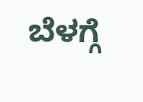ಬೆಳಗ್ಗೆ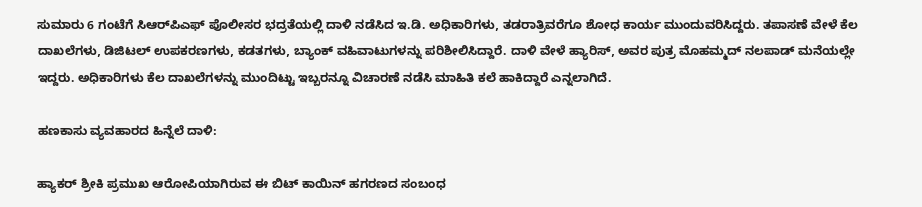ಸುಮಾರು 6 ಗಂಟೆಗೆ ಸಿಆರ್‌ಪಿಎಫ್‌ ಪೊಲೀಸರ ಭದ್ರತೆಯಲ್ಲಿ ದಾಳಿ ನಡೆಸಿದ ಇ.ಡಿ. ಅಧಿಕಾರಿಗಳು, ತಡರಾತ್ರಿವರೆಗೂ ಶೋಧ ಕಾರ್ಯ ಮುಂದುವರಿಸಿದ್ದರು. ತಪಾಸಣೆ ವೇಳೆ ಕೆಲ ದಾಖಲೆಗಳು, ಡಿಜಿಟಲ್‌ ಉಪಕರಣಗಳು, ಕಡತಗಳು, ಬ್ಯಾಂಕ್‌ ವಹಿವಾಟುಗಳನ್ನು ಪರಿಶೀಲಿಸಿದ್ದಾರೆ. ದಾಳಿ ವೇಳೆ ಹ್ಯಾರಿಸ್‌, ಅವರ ಪುತ್ರ ಮೊಹಮ್ಮದ್‌ ನಲಪಾಡ್‌ ಮನೆಯಲ್ಲೇ ಇದ್ದರು. ಅಧಿಕಾರಿಗಳು ಕೆಲ ದಾಖಲೆಗಳನ್ನು ಮುಂದಿಟ್ಟು ಇಬ್ಬರನ್ನೂ ವಿಚಾರಣೆ ನಡೆಸಿ ಮಾಹಿತಿ ಕಲೆ ಹಾಕಿದ್ದಾರೆ ಎನ್ನಲಾಗಿದೆ.

ಹಣಕಾಸು ವ್ಯವಹಾರದ ಹಿನ್ನೆಲೆ ದಾಳಿ:

ಹ್ಯಾಕರ್‌ ಶ್ರೀಕಿ ಪ್ರಮುಖ ಆರೋಪಿಯಾಗಿರುವ ಈ ಬಿಟ್‌ ಕಾಯಿನ್‌ ಹಗರಣದ ಸಂಬಂಧ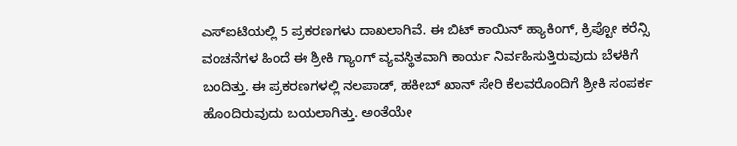ಎಸ್‌ಐಟಿಯಲ್ಲಿ 5 ಪ್ರಕರಣಗಳು ದಾಖಲಾಗಿವೆ. ಈ ಬಿಟ್‌ ಕಾಯಿನ್‌ ಹ್ಯಾಕಿಂಗ್‌, ಕ್ರಿಪ್ಟೋ ಕರೆನ್ಸಿ ವಂಚನೆಗಳ ಹಿಂದೆ ಈ ಶ್ರೀಕಿ ಗ್ಯಾಂಗ್‌ ವ್ಯವಸ್ಥಿತವಾಗಿ ಕಾರ್ಯ ನಿರ್ವಹಿಸುತ್ತಿರುವುದು ಬೆಳಕಿಗೆ ಬಂದಿತ್ತು. ಈ ಪ್ರಕರಣಗಳಲ್ಲಿ ನಲಪಾಡ್‌, ಹಕೀಬ್‌ ಖಾನ್‌ ಸೇರಿ ಕೆಲವರೊಂದಿಗೆ ಶ್ರೀಕಿ ಸಂಪರ್ಕ ಹೊಂದಿರುವುದು ಬಯಲಾಗಿತ್ತು. ಅಂತೆಯೇ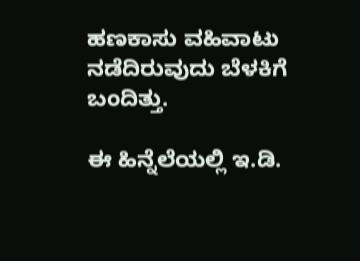ಹಣಕಾಸು ವಹಿವಾಟು ನಡೆದಿರುವುದು ಬೆಳಕಿಗೆ ಬಂದಿತ್ತು.

ಈ ಹಿನ್ನೆಲೆಯಲ್ಲಿ ಇ.ಡಿ.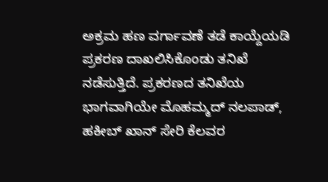ಅಕ್ರಮ ಹಣ ವರ್ಗಾವಣೆ ತಡೆ ಕಾಯ್ದೆಯಡಿ ಪ್ರಕರಣ ದಾಖಲಿಸಿಕೊಂಡು ತನಿಖೆ ನಡೆಸುತ್ತಿದೆ. ಪ್ರಕರಣದ ತನಿಖೆಯ ಭಾಗವಾಗಿಯೇ ಮೊಹಮ್ಮದ್‌ ನಲಪಾಡ್‌, ಹಕೀಬ್‌ ಖಾನ್‌ ಸೇರಿ ಕೆಲವರ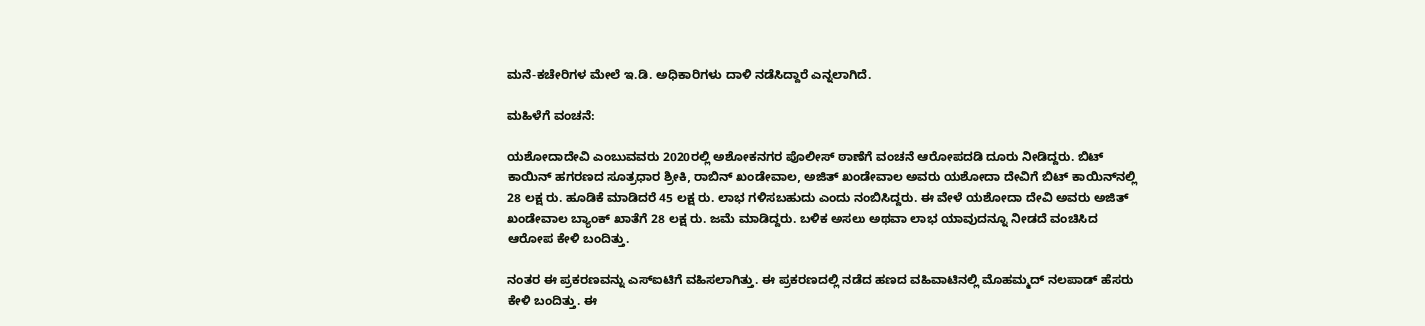ಮನೆ-ಕಚೇರಿಗಳ ಮೇಲೆ ಇ.ಡಿ. ಅಧಿಕಾರಿಗಳು ದಾಳಿ ನಡೆಸಿದ್ದಾರೆ ಎನ್ನಲಾಗಿದೆ.

ಮಹಿಳೆಗೆ ವಂಚನೆ:

ಯಶೋದಾದೇವಿ ಎಂಬುವವರು 2020ರಲ್ಲಿ ಅಶೋಕನಗರ ಪೊಲೀಸ್‌ ಠಾಣೆಗೆ ವಂಚನೆ ಆರೋಪದಡಿ ದೂರು ನೀಡಿದ್ದರು. ಬಿಟ್‌ ಕಾಯಿನ್‌ ಹಗರಣದ ಸೂತ್ರಧಾರ ಶ್ರೀಕಿ, ರಾಬಿನ್‌ ಖಂಡೇವಾಲ, ಅಜಿತ್‌ ಖಂಡೇವಾಲ ಅವರು ಯಶೋದಾ ದೇವಿಗೆ ಬಿಟ್‌ ಕಾಯಿನ್‌ನಲ್ಲಿ 28 ಲಕ್ಷ ರು. ಹೂಡಿಕೆ ಮಾಡಿದರೆ 45 ಲಕ್ಷ ರು. ಲಾಭ ಗಳಿಸಬಹುದು ಎಂದು ನಂಬಿಸಿದ್ದರು. ಈ ವೇಳೆ ಯಶೋದಾ ದೇವಿ ಅವರು ಅಜಿತ್ ಖಂಡೇವಾಲ ಬ್ಯಾಂಕ್‌ ಖಾತೆಗೆ 28 ಲಕ್ಷ ರು. ಜಮೆ ಮಾಡಿದ್ದರು. ಬಳಿಕ ಅಸಲು ಅಥವಾ ಲಾಭ ಯಾವುದನ್ನೂ ನೀಡದೆ ವಂಚಿಸಿದ ಆರೋಪ ಕೇಳಿ ಬಂದಿತ್ತು.

ನಂತರ ಈ ಪ್ರಕರಣವನ್ನು ಎಸ್ಐಟಿಗೆ ವಹಿಸಲಾಗಿತ್ತು. ಈ ಪ್ರಕರಣದಲ್ಲಿ ನಡೆದ ಹಣದ ವಹಿವಾಟಿನಲ್ಲಿ ಮೊಹಮ್ಮದ್‌ ನಲಪಾಡ್‌ ಹೆಸರು ಕೇಳಿ ಬಂದಿತ್ತು. ಈ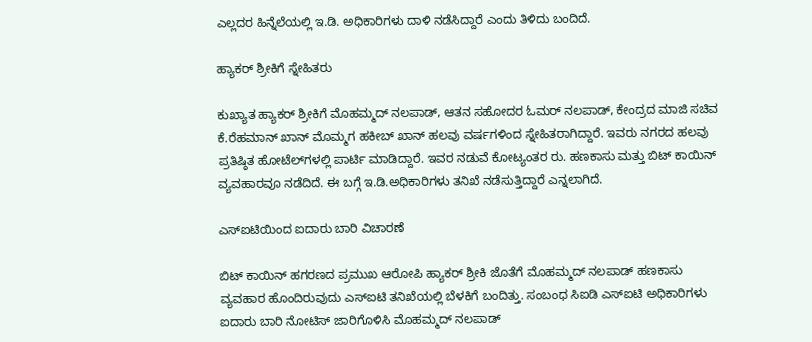ಎಲ್ಲದರ ಹಿನ್ನೆಲೆಯಲ್ಲಿ ಇ.ಡಿ. ಅಧಿಕಾರಿಗಳು ದಾಳಿ ನಡೆಸಿದ್ದಾರೆ ಎಂದು ತಿಳಿದು ಬಂದಿದೆ.

ಹ್ಯಾಕರ್‌ ಶ್ರೀಕಿಗೆ ಸ್ನೇಹಿತರು

ಕುಖ್ಯಾತ ಹ್ಯಾಕರ್‌ ಶ್ರೀಕಿಗೆ ಮೊಹಮ್ಮದ್ ನಲಪಾಡ್‌, ಆತನ ಸಹೋದರ ಓಮರ್‌ ನಲಪಾಡ್‌, ಕೇಂದ್ರದ ಮಾಜಿ ಸಚಿವ ಕೆ.ರೆಹಮಾನ್‌ ಖಾನ್‌ ಮೊಮ್ಮಗ ಹಕೀಬ್‌ ಖಾನ್‌ ಹಲವು ವರ್ಷಗಳಿಂದ ಸ್ನೇಹಿತರಾಗಿದ್ದಾರೆ. ಇವರು ನಗರದ ಹಲವು ಪ್ರತಿಷ್ಠಿತ ಹೋಟೆಲ್‌ಗಳಲ್ಲಿ ಪಾರ್ಟಿ ಮಾಡಿದ್ದಾರೆ. ಇವರ ನಡುವೆ ಕೋಟ್ಯಂತರ ರು. ಹಣಕಾಸು ಮತ್ತು ಬಿಟ್‌ ಕಾಯಿನ್‌ ವ್ಯವಹಾರವೂ ನಡೆದಿದೆ. ಈ ಬಗ್ಗೆ ಇ.ಡಿ.ಅಧಿಕಾರಿಗಳು ತನಿಖೆ ನಡೆಸುತ್ತಿದ್ದಾರೆ ಎನ್ನಲಾಗಿದೆ.

ಎಸ್ಐಟಿಯಿಂದ ಐದಾರು ಬಾರಿ ವಿಚಾರಣೆ

ಬಿಟ್‌ ಕಾಯಿನ್‌ ಹಗರಣದ ಪ್ರಮುಖ ಆರೋಪಿ ಹ್ಯಾಕರ್‌ ಶ್ರೀಕಿ ಜೊತೆಗೆ ಮೊಹಮ್ಮದ್‌ ನಲಪಾಡ್‌ ಹಣಕಾಸು ವ್ಯವಹಾರ ಹೊಂದಿರುವುದು ಎಸ್ಐಟಿ ತನಿಖೆಯಲ್ಲಿ ಬೆಳಕಿಗೆ ಬಂದಿತ್ತು. ಸಂಬಂಧ ಸಿಐಡಿ ಎಸ್‌ಐಟಿ ಅಧಿಕಾರಿಗಳು ಐದಾರು ಬಾರಿ ನೋಟಿಸ್‌ ಜಾರಿಗೊಳಿಸಿ ಮೊಹಮ್ಮದ್‌ ನಲಪಾಡ್‌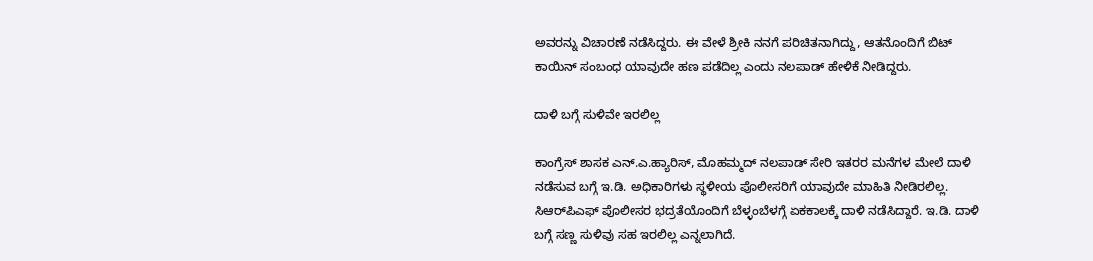ಅವರನ್ನು ವಿಚಾರಣೆ ನಡೆಸಿದ್ದರು. ಈ ವೇಳೆ ಶ್ರೀಕಿ ನನಗೆ ಪರಿಚಿತನಾಗಿದ್ದು, ಆತನೊಂದಿಗೆ ಬಿಟ್‌ ಕಾಯಿನ್‌ ಸಂಬಂಧ ಯಾವುದೇ ಹಣ ಪಡೆದಿಲ್ಲ ಎಂದು ನಲಪಾಡ್‌ ಹೇಳಿಕೆ ನೀಡಿದ್ದರು.

ದಾಳಿ ಬಗ್ಗೆ ಸುಳಿವೇ ಇರಲಿಲ್ಲ

ಕಾಂಗ್ರೆಸ್‌ ಶಾಸಕ ಎನ್‌.ಎ.ಹ್ಯಾರಿಸ್‌, ಮೊಹಮ್ಮದ್‌ ನಲಪಾಡ್‌ ಸೇರಿ ಇತರರ ಮನೆಗಳ ಮೇಲೆ ದಾಳಿ ನಡೆಸುವ ಬಗ್ಗೆ ಇ.ಡಿ. ಅಧಿಕಾರಿಗಳು ಸ್ಥಳೀಯ ಪೊಲೀಸರಿಗೆ ಯಾವುದೇ ಮಾಹಿತಿ ನೀಡಿರಲಿಲ್ಲ. ಸಿಆರ್‌ಪಿಎಫ್‌ ಪೊಲೀಸರ ಭದ್ರತೆಯೊಂದಿಗೆ ಬೆಳ್ಳಂಬೆಳಗ್ಗೆ ಏಕಕಾಲಕ್ಕೆ ದಾಳಿ ನಡೆಸಿದ್ದಾರೆ. ಇ.ಡಿ. ದಾಳಿ ಬಗ್ಗೆ ಸಣ್ಣ ಸುಳಿವು ಸಹ ಇರಲಿಲ್ಲ ಎನ್ನಲಾಗಿದೆ.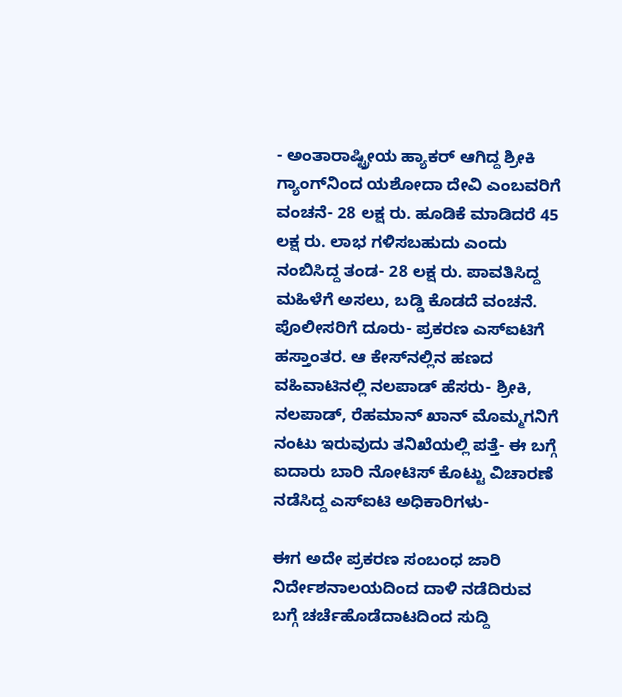- ಅಂತಾರಾಷ್ಟ್ರೀಯ ಹ್ಯಾಕರ್‌ ಆಗಿದ್ದ ಶ್ರೀಕಿ ಗ್ಯಾಂಗ್‌ನಿಂದ ಯಶೋದಾ ದೇವಿ ಎಂಬವರಿಗೆ ವಂಚನೆ- 28 ಲಕ್ಷ ರು. ಹೂಡಿಕೆ ಮಾಡಿದರೆ 45 ಲಕ್ಷ ರು. ಲಾಭ ಗಳಿಸಬಹುದು ಎಂದು ನಂಬಿಸಿದ್ದ ತಂಡ- 28 ಲಕ್ಷ ರು. ಪಾವತಿಸಿದ್ದ ಮಹಿಳೆಗೆ ಅಸಲು, ಬಡ್ಡಿ ಕೊಡದೆ ವಂಚನೆ. ಪೊಲೀಸರಿಗೆ ದೂರು- ಪ್ರಕರಣ ಎಸ್‌ಐಟಿಗೆ ಹಸ್ತಾಂತರ. ಆ ಕೇಸ್‌ನಲ್ಲಿನ ಹಣದ ವಹಿವಾಟಿನಲ್ಲಿ ನಲಪಾಡ್‌ ಹೆಸರು- ಶ್ರೀಕಿ, ನಲಪಾಡ್‌, ರೆಹಮಾನ್‌ ಖಾನ್‌ ಮೊಮ್ಮಗನಿಗೆ ನಂಟು ಇರುವುದು ತನಿಖೆಯಲ್ಲಿ ಪತ್ತೆ- ಈ ಬಗ್ಗೆ ಐದಾರು ಬಾರಿ ನೋಟಿಸ್‌ ಕೊಟ್ಟು ವಿಚಾರಣೆ ನಡೆಸಿದ್ದ ಎಸ್‌ಐಟಿ ಅಧಿಕಾರಿಗಳು-

ಈಗ ಅದೇ ಪ್ರಕರಣ ಸಂಬಂಧ ಜಾರಿ ನಿರ್ದೇಶನಾಲಯದಿಂದ ದಾಳಿ ನಡೆದಿರುವ ಬಗ್ಗೆ ಚರ್ಚೆಹೊಡೆದಾಟದಿಂದ ಸುದ್ದಿ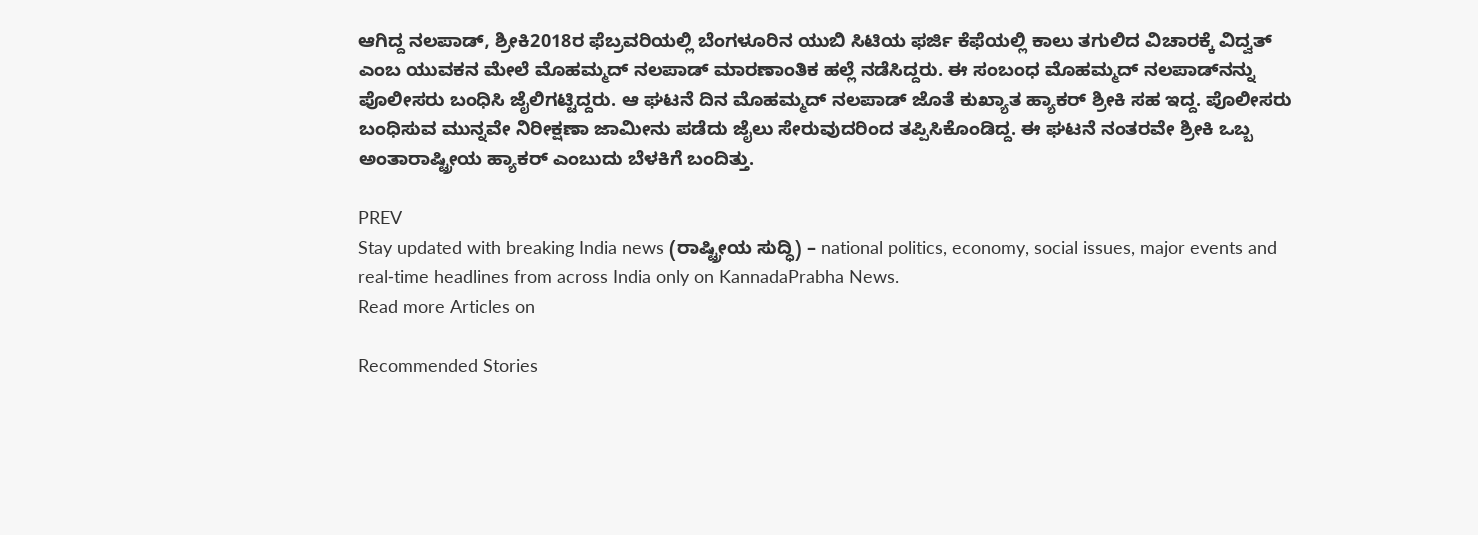ಆಗಿದ್ದ ನಲಪಾಡ್‌, ಶ್ರೀಕಿ2018ರ ಫೆಬ್ರವರಿಯಲ್ಲಿ ಬೆಂಗಳೂರಿನ ಯುಬಿ ಸಿಟಿಯ ಫರ್ಜಿ ಕೆಫೆಯಲ್ಲಿ ಕಾಲು ತಗುಲಿದ ವಿಚಾರಕ್ಕೆ ವಿದ್ವತ್‌ ಎಂಬ ಯುವಕನ ಮೇಲೆ ಮೊಹಮ್ಮದ್‌ ನಲಪಾಡ್‌ ಮಾರಣಾಂತಿಕ ಹಲ್ಲೆ ನಡೆಸಿದ್ದರು. ಈ ಸಂಬಂಧ ಮೊಹಮ್ಮದ್‌ ನಲಪಾಡ್‌ನನ್ನು ಪೊಲೀಸರು ಬಂಧಿಸಿ ಜೈಲಿಗಟ್ಟಿದ್ದರು. ಆ ಘಟನೆ ದಿನ ಮೊಹಮ್ಮದ್‌ ನಲಪಾಡ್‌ ಜೊತೆ ಕುಖ್ಯಾತ ಹ್ಯಾಕರ್‌ ಶ್ರೀಕಿ ಸಹ ಇದ್ದ. ಪೊಲೀಸರು ಬಂಧಿಸುವ ಮುನ್ನವೇ ನಿರೀಕ್ಷಣಾ ಜಾಮೀನು ಪಡೆದು ಜೈಲು ಸೇರುವುದರಿಂದ ತಪ್ಪಿಸಿಕೊಂಡಿದ್ದ. ಈ ಘಟನೆ ನಂತರವೇ ಶ್ರೀಕಿ ಒಬ್ಬ ಅಂತಾರಾಷ್ಟ್ರೀಯ ಹ್ಯಾಕರ್‌ ಎಂಬುದು ಬೆಳಕಿಗೆ ಬಂದಿತ್ತು.

PREV
Stay updated with breaking India news (ರಾಷ್ಟ್ರೀಯ ಸುದ್ಧಿ) – national politics, economy, social issues, major events and real‑time headlines from across India only on KannadaPrabha News.
Read more Articles on

Recommended Stories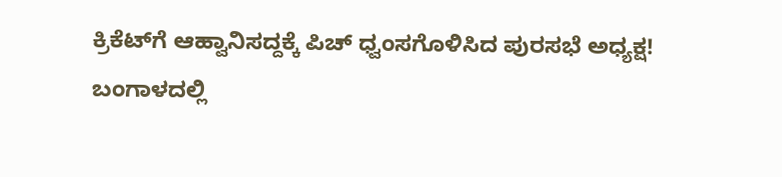ಕ್ರಿಕೆಟ್‌ಗೆ ಆಹ್ವಾನಿಸದ್ದಕ್ಕೆ ಪಿಚ್ ಧ್ವಂಸಗೊಳಿಸಿದ ಪುರಸಭೆ ಅಧ್ಯಕ್ಷ!
ಬಂಗಾಳದಲ್ಲಿ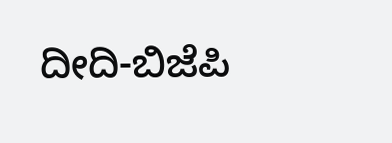ದೀದಿ-ಬಿಜೆಪಿ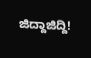ಜಿದ್ದಾಜಿದ್ದಿ!